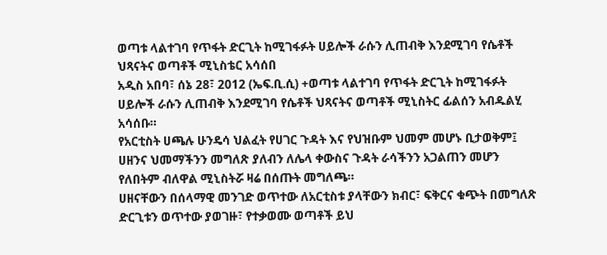ወጣቱ ላልተገባ የጥፋት ድርጊት ከሚገፋፉት ሀይሎች ራሱን ሊጠብቅ እንደሚገባ የሴቶች ህጻናትና ወጣቶች ሚኒስቴር አሳሰበ
አዲስ አበባ፣ ሰኔ 28፣ 2012 (ኤፍ.ቢ.ሲ) +ወጣቱ ላልተገባ የጥፋት ድርጊት ከሚገፋፉት ሀይሎች ራሱን ሊጠብቅ እንደሚገባ የሴቶች ህጻናትና ወጣቶች ሚኒስትር ፊልሰን አብዱልሂ አሳሰቡ።
የአርቲስት ሀጫሉ ሁንዴሳ ህልፈት የሀገር ጉዳት እና የህዝቡም ህመም መሆኑ ቢታወቅም፤ ሀዘንና ህመማችንን መግለጽ ያለብን ለሌላ ቀውስና ጉዳት ራሳችንን አጋልጠን መሆን የለበትም ብለዋል ሚኒስትሯ ዛሬ በሰጡት መግለጫ።
ሀዘናቸውን በሰላማዊ መንገድ ወጥተው ለአርቲስቱ ያላቸውን ክብር፣ ፍቅርና ቁጭት በመግለጽ ድርጊቱን ወጥተው ያወገዙ፣ የተቃወሙ ወጣቶች ይህ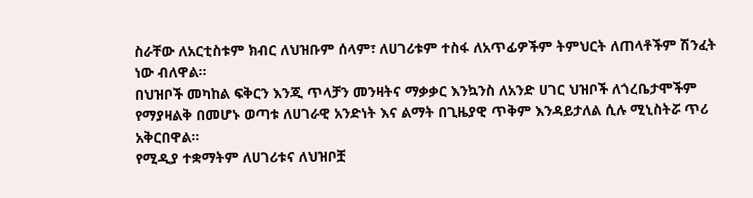ስራቸው ለአርቲስቱም ክብር ለህዝቡም ሰላም፣ ለሀገሪቱም ተስፋ ለአጥፊዎችም ትምህርት ለጠላቶችም ሽንፈት ነው ብለዋል።
በህዝቦች መካከል ፍቅርን እንጂ ጥላቻን መንዛትና ማቃቃር እንኳንስ ለአንድ ሀገር ህዝቦች ለጎረቤታሞችም የማያዛልቅ በመሆኑ ወጣቱ ለሀገራዊ አንድነት እና ልማት በጊዜያዊ ጥቅም እንዳይታለል ሲሉ ሚኒስትሯ ጥሪ አቅርበዋል።
የሚዲያ ተቋማትም ለሀገሪቱና ለህዝቦቿ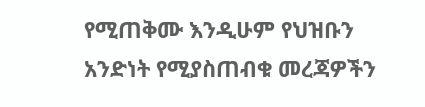የሚጠቅሙ እንዲሁም የህዝቡን አንድነት የሚያስጠብቁ መረጃዎችን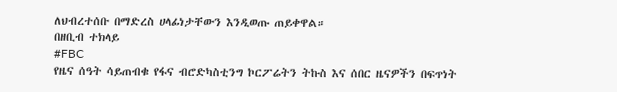ለህብረተሰቡ በማድረስ ሀላፊነታቸውን እንዲወጡ ጠይቀዋል።
በዘቢብ ተክላይ
#FBC
የዜና ሰዓት ሳይጠብቁ የፋና ብሮድካስቲንግ ኮርፖሬትን ትኩስ እና ሰበር ዜናዎችን በፍጥነት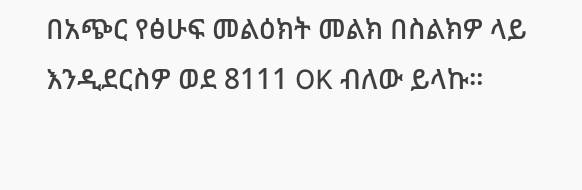በአጭር የፅሁፍ መልዕክት መልክ በስልክዎ ላይ እንዲደርስዎ ወደ 8111 OK ብለው ይላኩ።